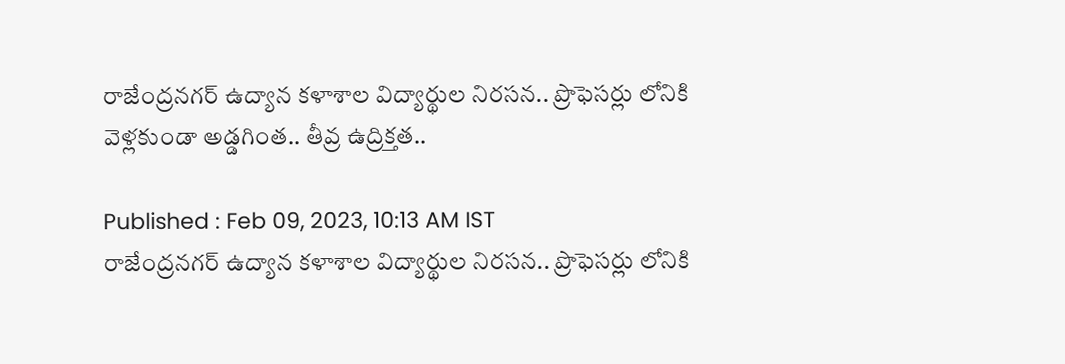రాజేంద్రనగర్‌ ఉద్యాన కళాశాల విద్యార్థుల నిరసన.. ప్రొఫెసర్లు లోనికి వెళ్లకుండా అడ్డగింత.. తీవ్ర ఉద్రిక్తత..

Published : Feb 09, 2023, 10:13 AM IST
రాజేంద్రనగర్‌ ఉద్యాన కళాశాల విద్యార్థుల నిరసన.. ప్రొఫెసర్లు లోనికి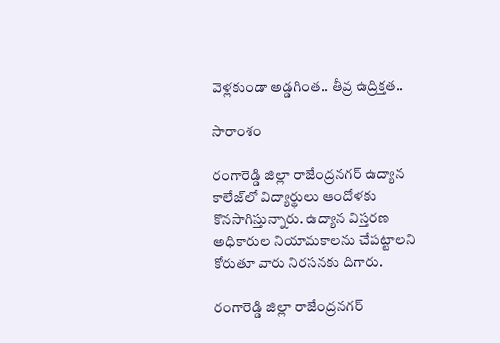వెళ్లకుండా అడ్డగింత.. తీవ్ర ఉద్రిక్తత..

సారాంశం

రంగారెడ్డి జిల్లా రాజేంద్రనగర్ ఉద్యాన కాలేజ్‌లో విద్యార్థులు ఆందోళకు కొనసాగిస్తున్నారు. ఉద్యాన విస్తరణ అధికారుల నియామకాలను చేపట్టాలని కోరుతూ వారు నిరసనకు దిగారు.

రంగారెడ్డి జిల్లా రాజేంద్రనగర్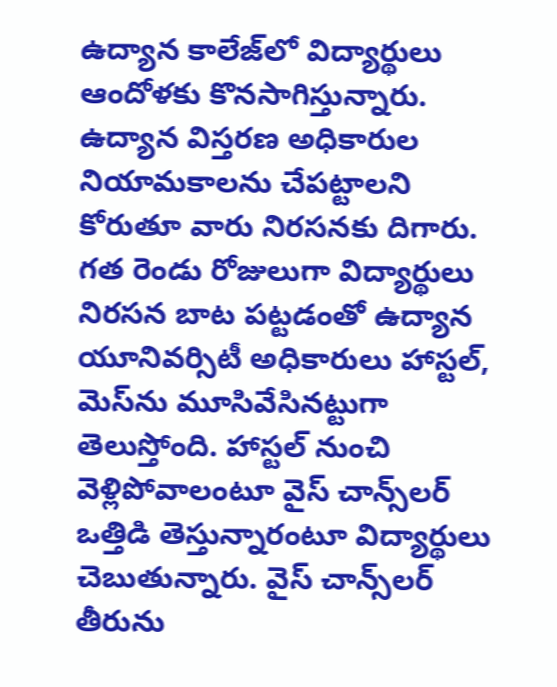ఉద్యాన కాలేజ్‌లో విద్యార్థులు ఆందోళకు కొనసాగిస్తున్నారు. ఉద్యాన విస్తరణ అధికారుల నియామకాలను చేపట్టాలని కోరుతూ వారు నిరసనకు దిగారు. గత రెండు రోజులుగా విద్యార్థులు నిరసన బాట పట్టడంతో ఉద్యాన యూనివర్సిటీ అధికారులు హాస్టల్, మెస్‌ను మూసివేసినట్టుగా తెలుస్తోంది. హాస్టల్ నుంచి వెళ్లిపోవాలంటూ వైస్ చాన్స్‌లర్ ఒత్తిడి తెస్తున్నారంటూ విద్యార్థులు చెబుతున్నారు. వైస్ చాన్స్‌లర్‌ తీరును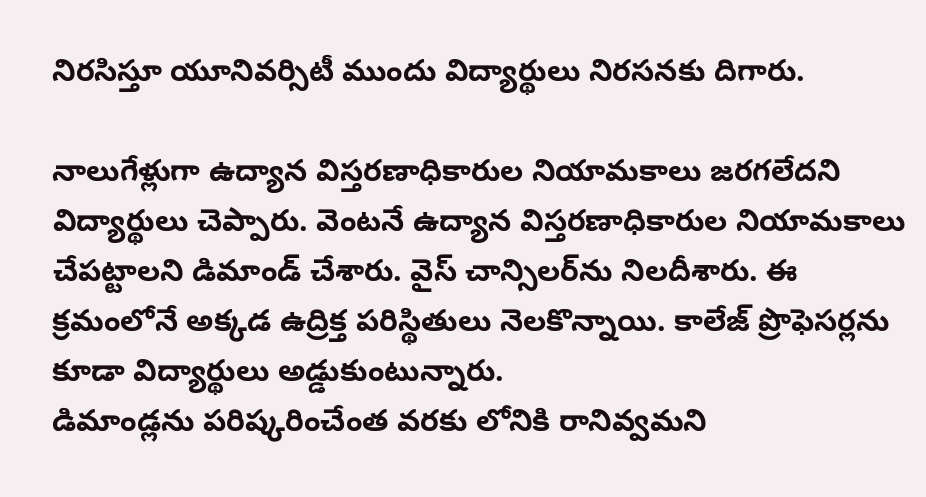నిరసిస్తూ యూనివర్సిటీ ముందు విద్యార్థులు నిరసనకు దిగారు.

నాలుగేళ్లుగా ఉద్యాన విస్తరణాధికారుల నియామకాలు జరగలేదని విద్యార్థులు చెప్పారు. వెంటనే ఉద్యాన విస్తరణాధికారుల నియామకాలు చేపట్టాలని డిమాండ్ చేశారు. వైస్ చాన్సిలర్‌ను నిలదీశారు. ఈ క్రమంలోనే అక్కడ ఉద్రిక్త పరిస్థితులు నెలకొన్నాయి. కాలేజ్ ప్రొఫెసర్లను కూడా విద్యార్థులు అడ్డుకుంటున్నారు.
డిమాండ్లను పరిష్కరించేంత వరకు లోనికి రానివ్వమని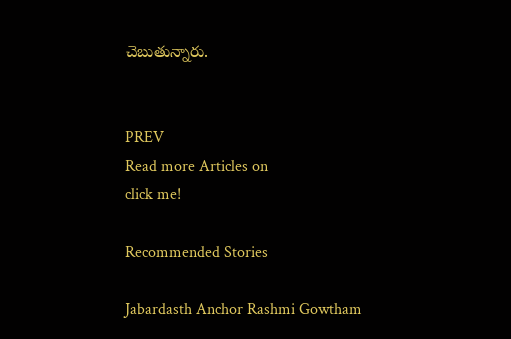చెబుతున్నారు.


PREV
Read more Articles on
click me!

Recommended Stories

Jabardasth Anchor Rashmi Gowtham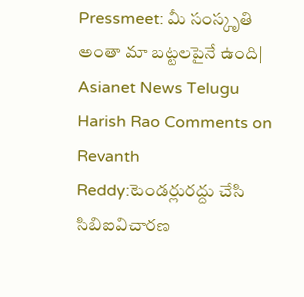Pressmeet: మీ సంస్కృతి అంతా మా బట్టలపైనే ఉంది| Asianet News Telugu
Harish Rao Comments on Revanth Reddy:టెండర్లురద్దు చేసి సిబిఐవిచారణ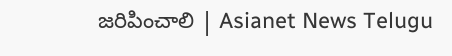జరిపించాలి | Asianet News Telugu